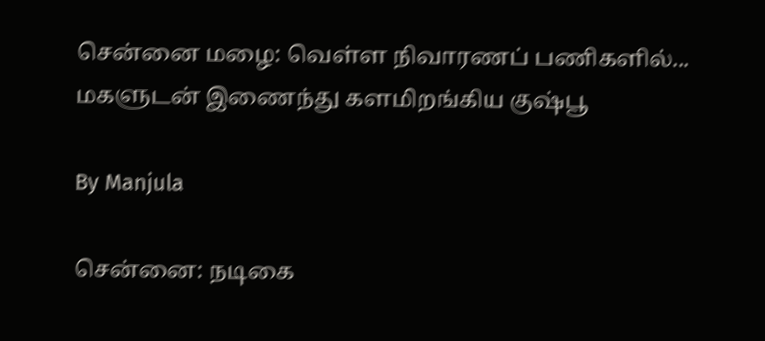சென்னை மழை: வெள்ள நிவாரணப் பணிகளில்... மகளுடன் இணைந்து களமிறங்கிய குஷ்பூ

By Manjula

சென்னை: நடிகை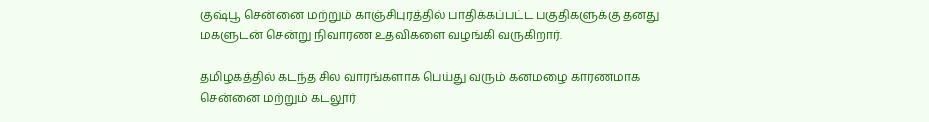குஷ்பூ சென்னை மற்றும் காஞ்சிபுரத்தில் பாதிக்கப்பட்ட பகுதிகளுக்கு தனது மகளுடன் சென்று நிவாரண உதவிகளை வழங்கி வருகிறார்.

தமிழகத்தில் கடந்த சில வாரங்களாக பெய்து வரும் கனமழை காரணமாக சென்னை மற்றும் கடலூர்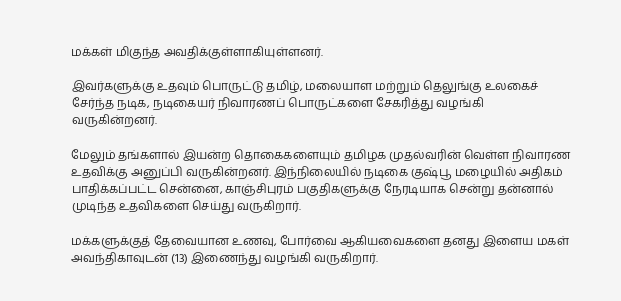மக்கள் மிகுந்த அவதிக்குள்ளாகியுள்ளனர்.

இவர்களுக்கு உதவும் பொருட்டு தமிழ், மலையாள மற்றும் தெலுங்கு உலகைச் சேர்ந்த நடிக, நடிகையர் நிவாரணப் பொருட்களை சேகரித்து வழங்கி வருகின்றனர்.

மேலும் தங்களால் இயன்ற தொகைகளையும் தமிழக முதல்வரின் வெள்ள நிவாரண உதவிக்கு அனுப்பி வருகின்றனர். இந்நிலையில் நடிகை குஷ்பூ மழையில் அதிகம் பாதிக்கப்பட்ட சென்னை, காஞ்சிபுரம் பகுதிகளுக்கு நேரடியாக சென்று தன்னால் முடிந்த உதவிகளை செய்து வருகிறார்.

மக்களுக்குத் தேவையான உணவு, போர்வை ஆகியவைகளை தனது இளைய மகள் அவந்திகாவுடன் (13) இணைந்து வழங்கி வருகிறார்.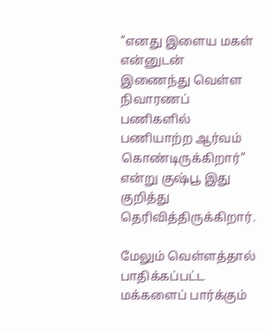"எனது இளைய மகள் என்னுடன் இணைந்து வெள்ள நிவாரணப் பணிகளில் பணியாற்ற ஆர்வம் கொண்டிருக்கிறார்" என்று குஷ்பூ இது குறித்து தெரிவித்திருக்கிறார்.

மேலும் வெள்ளத்தால் பாதிக்கப்பட்ட மக்களைப் பார்க்கும்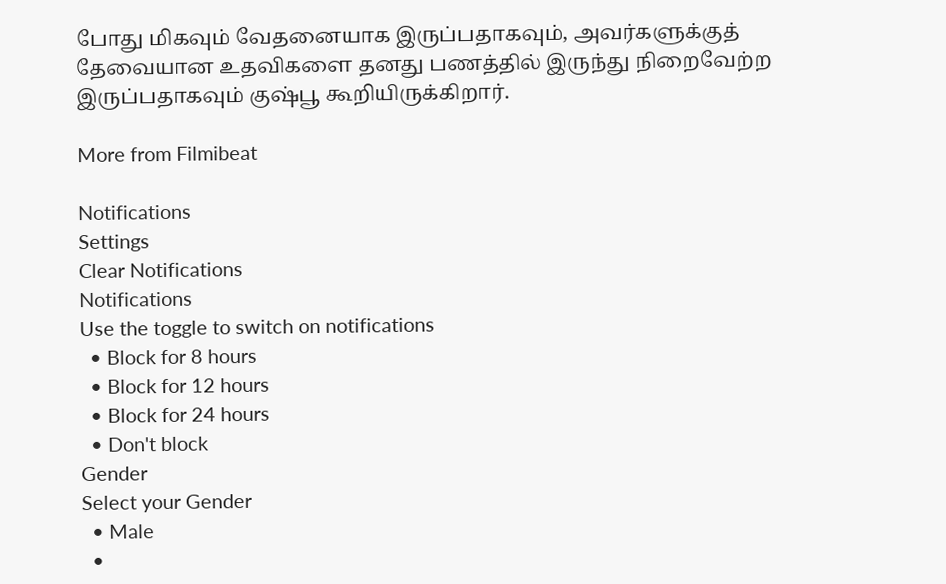போது மிகவும் வேதனையாக இருப்பதாகவும், அவர்களுக்குத் தேவையான உதவிகளை தனது பணத்தில் இருந்து நிறைவேற்ற இருப்பதாகவும் குஷ்பூ கூறியிருக்கிறார்.

More from Filmibeat

Notifications
Settings
Clear Notifications
Notifications
Use the toggle to switch on notifications
  • Block for 8 hours
  • Block for 12 hours
  • Block for 24 hours
  • Don't block
Gender
Select your Gender
  • Male
  •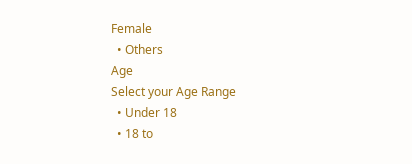Female
  • Others
Age
Select your Age Range
  • Under 18
  • 18 to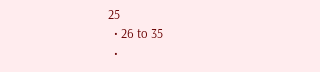25
  • 26 to 35
  •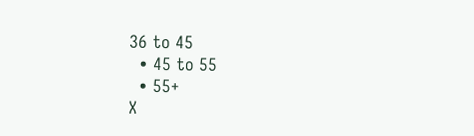36 to 45
  • 45 to 55
  • 55+
X